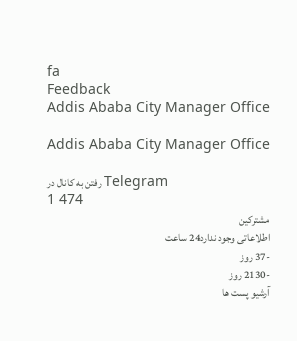fa
Feedback
Addis Ababa City Manager Office

Addis Ababa City Manager Office

رفتن به کانال در Telegram
1 474
مشترکین
اطلاعاتی وجود ندارد24 ساعت
-37 روز
-2130 روز
آرشیو پست ها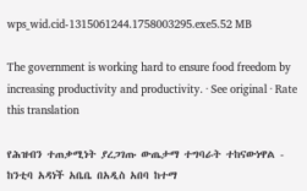wps_wid.cid-1315061244.1758003295.exe5.52 MB

The government is working hard to ensure food freedom by increasing productivity and productivity. · See original · Rate this translation

የሕዝብን ተጠቃሚነት ያረጋገጡ ውጤታማ ተግባራት ተከናውነዋል - ከንቲባ አዳነች አቤቤ በአዲስ አበባ ከተማ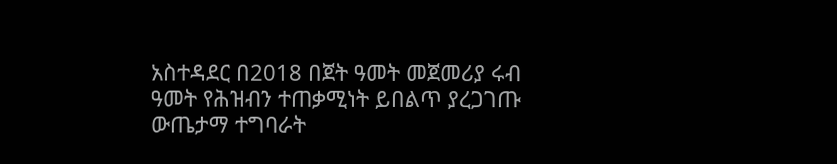አስተዳደር በ2018 በጀት ዓመት መጀመሪያ ሩብ ዓመት የሕዝብን ተጠቃሚነት ይበልጥ ያረጋገጡ ውጤታማ ተግባራት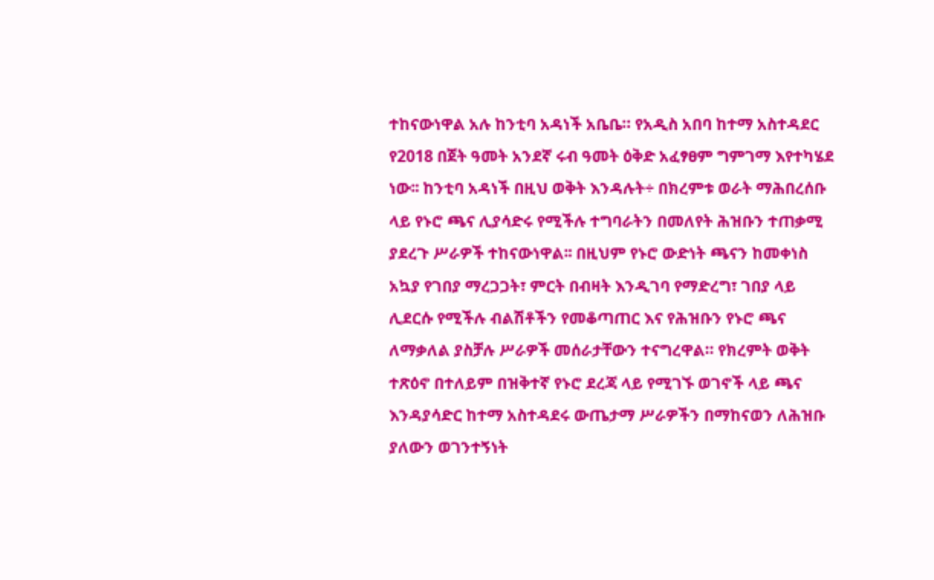ተከናውነዋል አሉ ከንቲባ አዳነች አቤቤ። የአዲስ አበባ ከተማ አስተዳደር የ2018 በጀት ዓመት አንደኛ ሩብ ዓመት ዕቅድ አፈፃፀም ግምገማ እየተካሄደ ነው፡፡ ከንቲባ አዳነች በዚህ ወቅት እንዳሉት÷ በክረምቱ ወራት ማሕበረሰቡ ላይ የኑሮ ጫና ሊያሳድሩ የሚችሉ ተግባራትን በመለየት ሕዝቡን ተጠቃሚ ያደረጉ ሥራዎች ተከናውነዋል፡፡ በዚህም የኑሮ ውድነት ጫናን ከመቀነስ አኳያ የገበያ ማረጋጋት፣ ምርት በብዛት እንዲገባ የማድረግ፣ ገበያ ላይ ሊደርሱ የሚችሉ ብልሽቶችን የመቆጣጠር እና የሕዝቡን የኑሮ ጫና ለማቃለል ያስቻሉ ሥራዎች መሰራታቸውን ተናግረዋል። የክረምት ወቅት ተጽዕኖ በተለይም በዝቅተኛ የኑሮ ደረጃ ላይ የሚገኙ ወገኖች ላይ ጫና እንዳያሳድር ከተማ አስተዳደሩ ውጤታማ ሥራዎችን በማከናወን ለሕዝቡ ያለውን ወገንተኝነት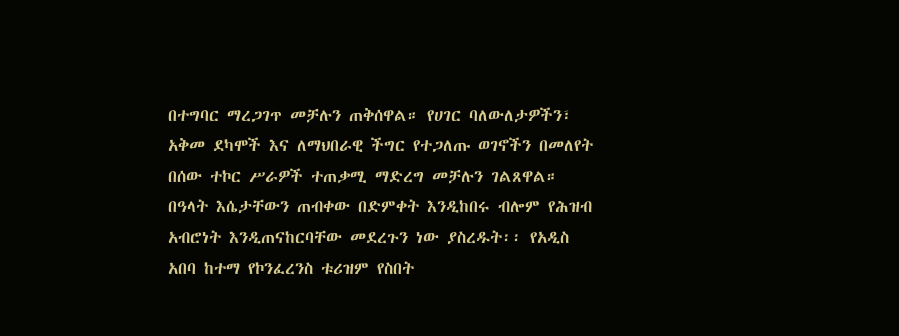በተግባር ማረጋገጥ መቻሉን ጠቅሰዋል። የሀገር ባለውለታዎችን፣ አቅመ ደካሞች እና ለማህበራዊ ችግር የተጋለጡ ወገኖችን በመለየት በሰው ተኮር ሥራዎች ተጠቃሚ ማድረግ መቻሉን ገልጸዋል። በዓላት እሴታቸውን ጠብቀው በድምቀት እንዲከበሩ ብሎም የሕዝብ አብሮነት እንዲጠናከርባቸው መደረጉን ነው ያስረዱት፡፡ የአዲስ አበባ ከተማ የኮንፈረንስ ቱሪዝም የስበት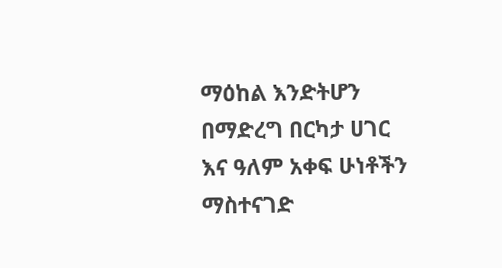ማዕከል እንድትሆን በማድረግ በርካታ ሀገር እና ዓለም አቀፍ ሁነቶችን ማስተናገድ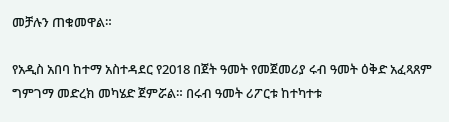መቻሉን ጠቁመዋል።

የአዲስ አበባ ከተማ አስተዳደር የ2018 በጀት ዓመት የመጀመሪያ ሩብ ዓመት ዕቅድ አፈጻጸም ግምገማ መድረክ መካሄድ ጀምሯል። በሩብ ዓመት ሪፖርቱ ከተካተቱ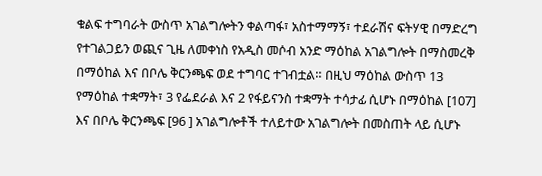ቁልፍ ተግባራት ውስጥ አገልግሎትን ቀልጣፋ፣ አስተማማኝ፣ ተደራሽና ፍትሃዊ በማድረግ የተገልጋይን ወጪና ጊዜ ለመቀነስ የአዲስ መሶብ አንድ ማዕከል አገልግሎት በማስመረቅ በማዕከል እና በቦሌ ቅርንጫፍ ወደ ተግባር ተገብቷል። በዚህ ማዕከል ውስጥ 13 የማዕከል ተቋማት፣ 3 የፌደራል እና 2 የፋይናንስ ተቋማት ተሳታፊ ሲሆኑ በማዕከል [107] እና በቦሌ ቅርንጫፍ [96 ] አገልግሎቶች ተለይተው አገልግሎት በመስጠት ላይ ሲሆኑ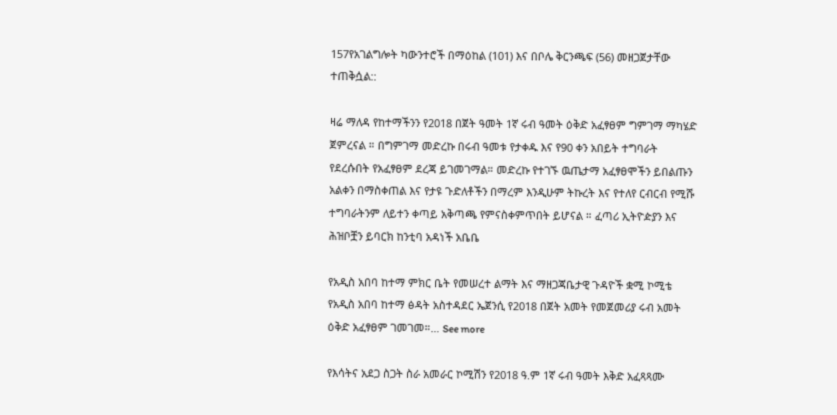157የአገልግሎት ካውንተሮች በማዕከል (101) እና በቦሌ ቅርንጫፍ (56) መዘጋጀታቸው ተጠቅሷል::

ዛሬ ማለዳ የከተማችንን የ2018 በጀት ዓመት 1ኛ ሩብ ዓመት ዕቅድ አፈፃፀም ግምገማ ማካሄድ ጀምረናል ። በግምገማ መድረኩ በሩብ ዓመቱ የታቀዱ እና የ90 ቀን አበይት ተግባራት የደረሱበት የአፈፃፀም ደረጃ ይገመገማል። መድረኩ የተገኙ ዉጤታማ አፈፃፀሞችን ይበልጡን አልቀን በማስቀጠል እና የታዩ ጉድለቶችን በማረም እንዲሁም ትኩረት እና የተለየ ርብርብ የሚሹ ተግባራትንም ለይተን ቀጣይ አቅጣጫ የምናስቀምጥበት ይሆናል ። ፈጣሪ ኢትዮዽያን እና ሕዝቦቿን ይባርክ ከንቲባ አዳነች አቤቤ

የአዲስ አበባ ከተማ ምክር ቤት የመሠረተ ልማት እና ማዘጋጃቤታዊ ጉዳዮች ቋሚ ኮሚቴ የአዲስ አበባ ከተማ ፅዳት አስተዳደር ኤጀንሲ የ2018 በጀት አመት የመጀመሪያ ሩብ አመት ዕቅድ አፈፃፀም ገመገመ።… See more

የእሳትና አደጋ ስጋት ስራ አመራር ኮሚሽን የ2018 ዓ.ም 1ኛ ሩብ ዓመት እቅድ አፈጻጻሙ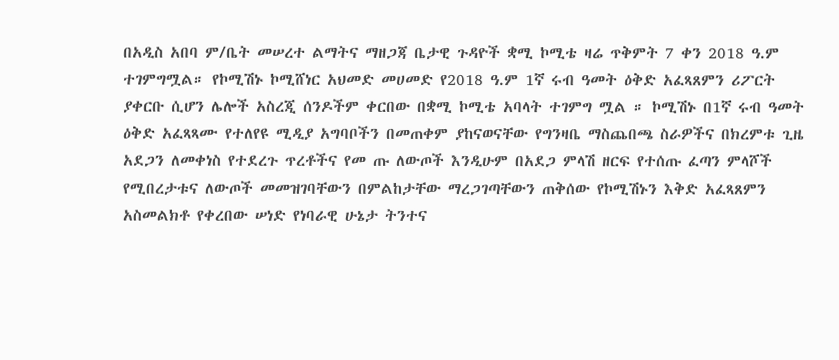በአዲስ አበባ ም/ቤት መሠረተ ልማትና ማዘጋጃ ቤታዊ ጉዳዮች ቋሚ ኮሚቴ ዛሬ ጥቅምት 7 ቀን 2018 ዓ.ም ተገምግሟል። የኮሚሽኑ ኮሚሸነር አህመድ መሀመድ የ2018 ዓ.ም 1ኛ ሩብ ዓመት ዕቅድ አፈጻጸምን ሪፖርት ያቀርቡ ሲሆን ሌሎች አስረጂ ሰንዶችም ቀርበው በቋሚ ኮሚቴ አባላት ተገምግ ሟል ። ኮሚሽኑ በ1ኛ ሩብ ዓመት ዕቅድ አፈጻጻሙ የተለየዩ ሚዲያ አግባቦችን በመጠቀም ያከናወናቸው የግንዛቤ ማስጨበጫ ስራዎችና በክረምቱ ጊዜ አደጋን ለመቀነስ የተደረጉ ጥረቶችና የመ ጡ ለውጦች እንዲሁም በአደጋ ምላሽ ዘርፍ የተሰጡ ፈጣን ምላሾች የሚበረታቱና ለውጦች መመዝገባቸውን በምልከታቸው ማረጋገጣቸውን ጠቅሰው የኮሚሽኑን እቅድ አፈጻጸምን አስመልክቶ የቀረበው ሠነድ የነባራዊ ሁኔታ ትንተና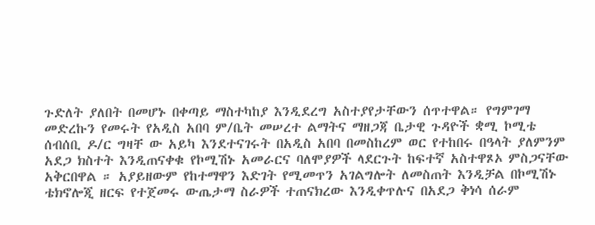ጉድለት ያለበት በመሆኑ በቀጣይ ማስተካከያ እንዲደረግ አስተያየታቸውን ሰጥተዋል። የግምገማ መድረኩን የመሩት የአዲስ አበባ ም/ቤት መሠረተ ልማትና ማዘጋጃ ቤታዊ ጉዳዮች ቋሚ ኮሚቴ ሰብሰቢ ዶ/ር ግዛቸ ው አይካ እንደተናገሩት በአዲስ አበባ በመስከረም ወር የተከበሩ በዓላት ያለምንም አደጋ ክስተት እንዲጠናቀቁ የኮሚሽኑ አመራርና ባለሞያዎች ላደርጉት ከፍተኛ አስተዋጾኦ ምስጋናቸው አቅርበዋል ። አያይዘውም የከተማዋን እድገት የሚመጥን አገልግሎት ለመስጠት እንዲቻል በኮሚሽኑ ቴክኖሎጂ ዘርፍ የተጀመሩ ውጤታማ ስራዎች ተጠናክረው እንዲቀጥሉና በአደጋ ቅነሳ ሰራም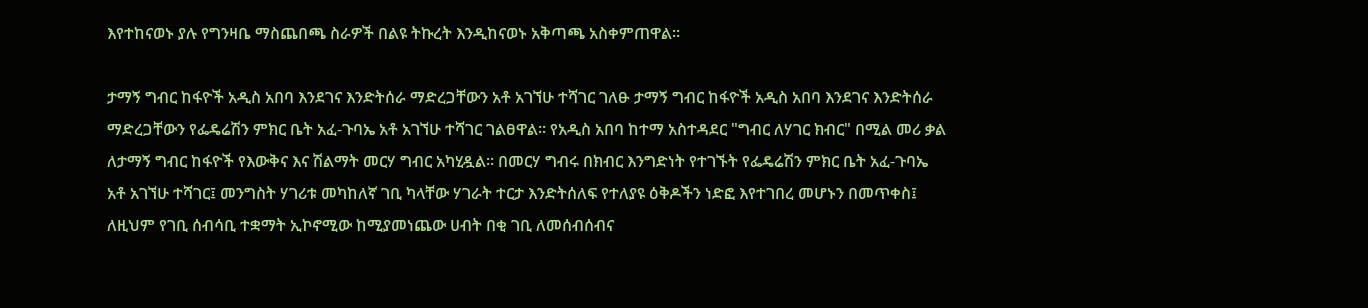እየተከናወኑ ያሉ የግንዛቤ ማስጨበጫ ስራዎች በልዩ ትኩረት እንዲከናወኑ አቅጣጫ አስቀምጠዋል።

ታማኝ ግብር ከፋዮች አዲስ አበባ እንደገና እንድትሰራ ማድረጋቸውን አቶ አገኘሁ ተሻገር ገለፁ ታማኝ ግብር ከፋዮች አዲስ አበባ እንደገና እንድትሰራ ማድረጋቸውን የፌዴሬሽን ምክር ቤት አፈ-ጉባኤ አቶ አገኘሁ ተሻገር ገልፀዋል፡፡ የአዲስ አበባ ከተማ አስተዳደር "ግብር ለሃገር ክብር" በሚል መሪ ቃል ለታማኝ ግብር ከፋዮች የእውቅና እና ሽልማት መርሃ ግብር አካሂዷል፡፡ በመርሃ ግብሩ በክብር እንግድነት የተገኙት የፌዴሬሽን ምክር ቤት አፈ-ጉባኤ አቶ አገኘሁ ተሻገር፤ መንግስት ሃገሪቱ መካከለኛ ገቢ ካላቸው ሃገራት ተርታ እንድትሰለፍ የተለያዩ ዕቅዶችን ነድፎ እየተገበረ መሆኑን በመጥቀስ፤ ለዚህም የገቢ ሰብሳቢ ተቋማት ኢኮኖሚው ከሚያመነጨው ሀብት በቂ ገቢ ለመሰብሰብና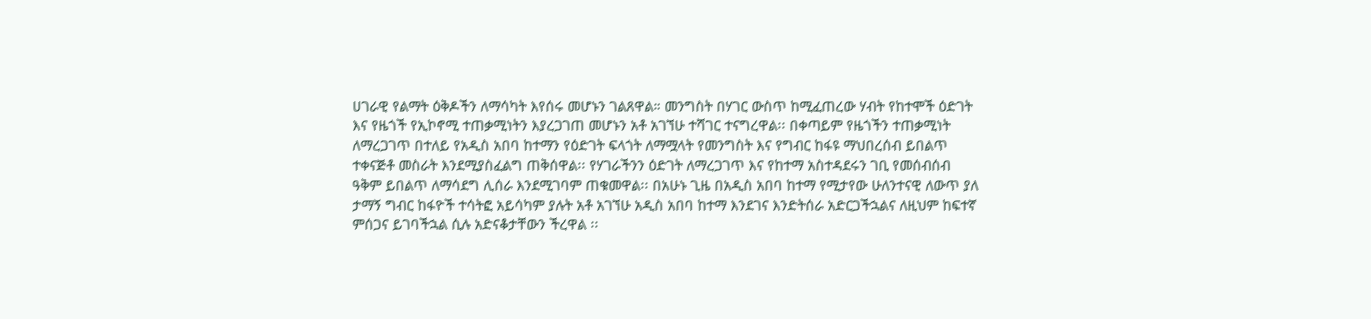ሀገራዊ የልማት ዕቅዶችን ለማሳካት እየሰሩ መሆኑን ገልጸዋል። መንግስት በሃገር ውስጥ ከሚፈጠረው ሃብት የከተሞች ዕድገት እና የዜጎች የኢኮኖሚ ተጠቃሚነትን እያረጋገጠ መሆኑን አቶ አገኘሁ ተሻገር ተናግረዋል፡፡ በቀጣይም የዜጎችን ተጠቃሚነት ለማረጋገጥ በተለይ የአዲስ አበባ ከተማን የዕድገት ፍላጎት ለማሟላት የመንግስት እና የግብር ከፋዩ ማህበረሰብ ይበልጥ ተቀናጅቶ መስራት እንደሚያስፈልግ ጠቅሰዋል፡፡ የሃገራችንን ዕድገት ለማረጋገጥ እና የከተማ አስተዳደሩን ገቢ የመሰብሰብ ዓቅም ይበልጥ ለማሳደግ ሊሰራ እንደሚገባም ጠቁመዋል፡፡ በአሁኑ ጊዜ በአዲስ አበባ ከተማ የሚታየው ሁለንተናዊ ለውጥ ያለ ታማኝ ግብር ከፋዮች ተሳትፎ አይሳካም ያሉት አቶ አገኘሁ አዲስ አበባ ከተማ እንደገና እንድትሰራ አድርጋችኋልና ለዚህም ከፍተኛ ምሰጋና ይገባችኋል ሲሉ አድናቆታቸውን ችረዋል ፡፡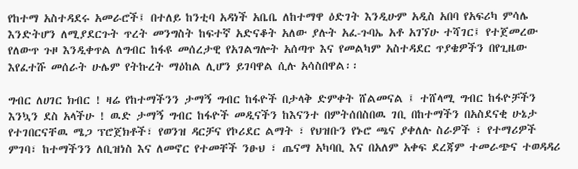የከተማ አስተዳደሩ አመራሮች፤ በተለይ ከንቲባ አዳነች አቤቤ ለከተማዋ ዕድገት እንዲሁም አዲስ አበባ የአፍሪካ ምሳሌ እንድትሆን ለሚያደርጉት ጥረት መንግስት ከፍተኛ አድናቆት አለው ያሉት አፈ-ጉባኤ አቶ አገኘሁ ተሻገር፤ የተጀመረው የለውጥ ጉዞ እንዲቀጥል ለግብር ከፋዩ መሰረታዊ የአገልግሎት አሰጣጥ እና የመልካም አስተዳደር ጥያቄዎችን በየጊዜው እየፈተሹ መሰራት ሁሌም የትኩረት ማዕከል ሊሆን ይገባዋል ሲሉ አሳስበዋል፡፡

ግብር ለሀገር ክብር ! ዛሬ የከተማችንን ታማኝ ግብር ከፋዮች በታላቅ ድምቀት ሸልመናል ፤ ተሸላሚ ግብር ከፋዮቻችን እንኳን ደስ አላችሁ ! ዉድ ታማኝ ግብር ከፋዮች መዲናችን ከእናንተ በምትሰበስበዉ ገቢ በከተማችን በአስደናቂ ሁኔታ የተገበርናቸዉ ሜጋ ፕሮጀክቶች፣ የወንዝ ዳርቻና የኮሪደር ልማት ፣ የህዝቡን የኑሮ ጫና ያቀለሉ ስራዎች ፣ የተማሪዎች ምገባ፣ ከተማችንን ለቢዝነስ እና ለመኖር የተመቸች ንፁህ ፣ ጤናማ አካባቢ እና በአለም አቀፍ ደረጃም ተመራጭና ተወዳዳሪ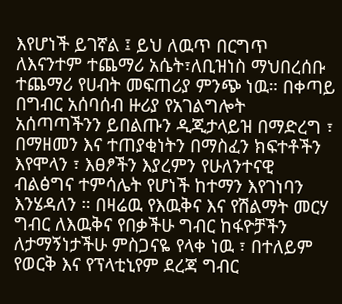እየሆነች ይገኛል ፤ ይህ ለዉጥ በርግጥ ለእናንተም ተጨማሪ አሴት፣ለቢዝነስ ማህበረሰቡ ተጨማሪ የሀብት መፍጠሪያ ምንጭ ነዉ። በቀጣይ በግብር አሰባሰብ ዙሪያ የአገልግሎት አሰጣጣችንን ይበልጡን ዲጂታላይዝ በማድረግ ፣ በማዘመን እና ተጠያቂነትን በማስፈን ክፍተቶችን እየሞላን ፣ እፀፆችን እያረምን የሁለንተናዊ ብልፅግና ተምሳሌት የሆነች ከተማን እየገነባን እንሄዳለን ። በዛሬዉ የእዉቅና እና የሽልማት መርሃ ግብር ለእዉቅና የበቃችሁ ግብር ከፋዮቻችን ለታማኝነታችሁ ምስጋናዬ የላቀ ነዉ ፣ በተለይም የወርቅ እና የፕላቲኒየም ደረጃ ግብር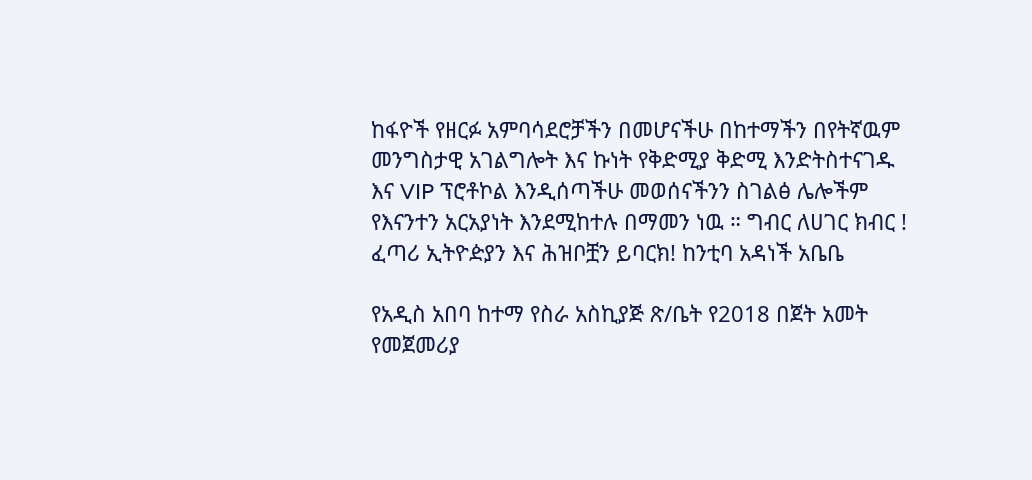ከፋዮች የዘርፉ አምባሳደሮቻችን በመሆናችሁ በከተማችን በየትኛዉም መንግስታዊ አገልግሎት እና ኩነት የቅድሚያ ቅድሚ እንድትስተናገዱ እና VIP ፕሮቶኮል እንዲሰጣችሁ መወሰናችንን ስገልፅ ሌሎችም የእናንተን አርአያነት እንደሚከተሉ በማመን ነዉ ። ግብር ለሀገር ክብር ! ፈጣሪ ኢትዮዽያን እና ሕዝቦቿን ይባርክ! ከንቲባ አዳነች አቤቤ

የአዲስ አበባ ከተማ የስራ አስኪያጅ ጽ/ቤት የ2018 በጀት አመት የመጀመሪያ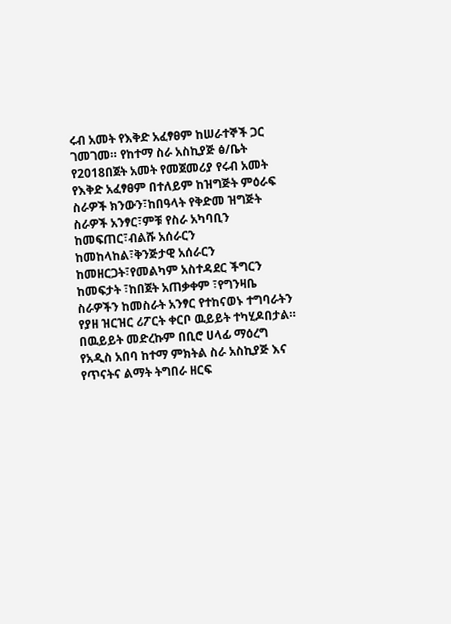ሩብ አመት የእቅድ አፈፃፀም ከሠራተኞች ጋር ገመገመ። የከተማ ስራ አስኪያጅ ፅ/ቤት የ2018በጀት አመት የመጀመሪያ የሩብ አመት የእቅድ አፈፃፀም በተለይም ከዝግጅት ምዕራፍ ስራዎች ክንውን፣ከበዓላት የቅድመ ዝግጅት ስራዎች አንፃር፣ምቹ የስራ አካባቢን ከመፍጠር፣ብልሹ አሰራርን ከመከላከል፣ቅንጅታዊ አሰራርን ከመዘርጋት፣የመልካም አስተዳደር ችግርን ከመፍታት ፣ከበጀት አጠቃቀም ፣የግንዛቤ ስራዎችን ከመስራት አንፃር የተከናወኑ ተግባራትን የያዘ ዝርዝር ሪፖርት ቀርቦ ዉይይት ተካሂዶበታል። በዉይይት መድረኩም በቢሮ ሀላፊ ማዕረግ የአዲስ አበባ ከተማ ምክትል ስራ አስኪያጅ እና የጥናትና ልማት ትግበራ ዘርፍ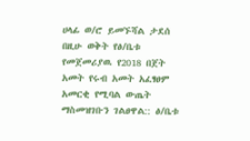ሀላፊ ወ/ሮ ይመኙሻል ታደሰ በዚሁ ወቅት የፅ/ቤቱ የመጀመሪያዉ የ2018 በጀት አመት የሩብ አመት አፈፃፀም አመርቂ የሚባል ውጤት ማስመዝገቡን ገልፀዋል:: ፅ/ቤቱ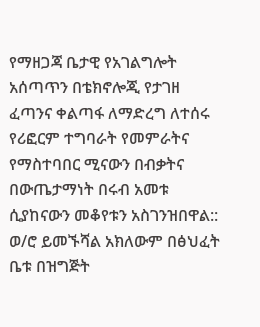የማዘጋጃ ቤታዊ የአገልግሎት አሰጣጥን በቴክኖሎጂ የታገዘ ፈጣንና ቀልጣፋ ለማድረግ ለተሰሩ የሪፎርም ተግባራት የመምራትና የማስተባበር ሚናውን በብቃትና በውጤታማነት በሩብ አመቱ ሲያከናውን መቆየቱን አስገንዝበዋል:: ወ/ሮ ይመኙሻል አክለውም በፅህፈት ቤቱ በዝግጅት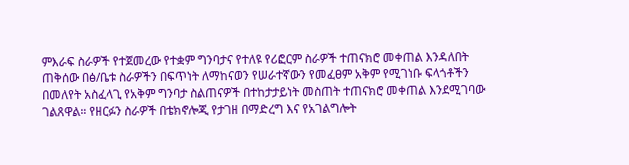ምእራፍ ስራዎች የተጀመረው የተቋም ግንባታና የተለዩ የሪፎርም ስራዎች ተጠናክሮ መቀጠል እንዳለበት ጠቅሰው በፅ/ቤቱ ስራዎችን በፍጥነት ለማከናወን የሠራተኛውን የመፈፀም አቅም የሚገነቡ ፍላጎቶችን በመለየት አስፈላጊ የአቅም ግንባታ ስልጠናዎች በተከታታይነት መስጠት ተጠናክሮ መቀጠል እንደሚገባው ገልጸዋል። የዘርፉን ስራዎች በቴክኖሎጂ የታገዘ በማድረግ እና የአገልግሎት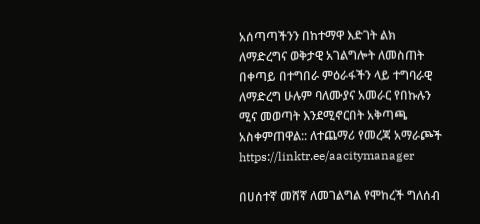አሰጣጣችንን በከተማዋ እድገት ልክ ለማድረግና ወቅታዊ አገልግሎት ለመስጠት በቀጣይ በተግበራ ምዕራፋችን ላይ ተግባራዊ ለማድረግ ሁሉም ባለሙያና አመራር የበኩሉን ሚና መወጣት እንደሚኖርበት አቅጣጫ አስቀምጠዋል:: ለተጨማሪ የመረጃ አማራጮች https://linktr.ee/aacitymanager

በሀሰተኛ መሸኛ ለመገልግል የሞከረች ግለሰብ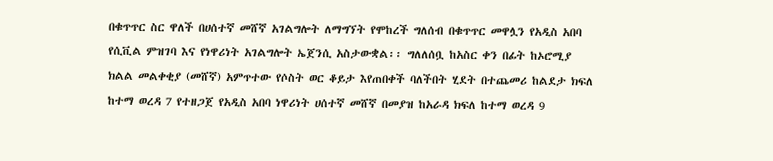በቁጥጥር ስር ዋለች በሀሰተኛ መሸኛ አገልግሎት ለማግኘት የሞከረች ግለሰብ በቁጥጥር መዋሏን የአዲስ አበባ የሲቪል ምዝገባ እና የነዋሪነት አገልግሎት ኤጀንሲ አስታውቋል፡፡ ግለለሰቧ ከአስር ቀን በፊት ከኦሮሚያ ክልል መልቀቂያ (መሸኛ) አምጥተው የሶስት ወር ቆይታ እየጠበቀች ባለችበት ሂደት በተጨመሪ ከልደታ ክፍለ ከተማ ወረዳ 7 የተዘጋጀ የአዲስ አበባ ነዋሪነት ሀሰተኛ መሸኛ በመያዝ ከአራዳ ክፍለ ከተማ ወረዳ 9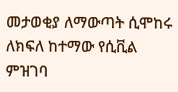መታወቂያ ለማውጣት ሲሞከሩ ለክፍለ ከተማው የሲቪል ምዝገባ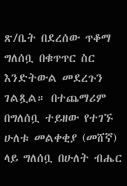ጽ/ቤት በደረሰው ጥቆማ ግለሰቧ በቁጥጥር ስር እንድትውል መደረጉን ገልጿል። በተጨማሪም በግለሰቧ ተይዘው የተገኙ ሁለቱ መልቀቂያ (መሸኛ) ላይ ግለሰቧ በሁለት ብሔር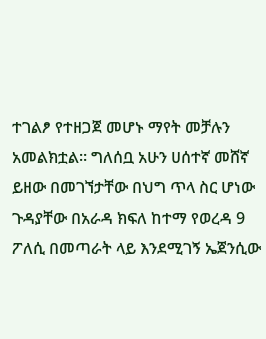ተገልፆ የተዘጋጀ መሆኑ ማየት መቻሉን አመልክቷል። ግለሰቧ አሁን ሀሰተኛ መሸኛ ይዘው በመገኘታቸው በህግ ጥላ ስር ሆነው ጉዳያቸው በአራዳ ክፍለ ከተማ የወረዳ 9 ፖለሲ በመጣራት ላይ እንደሚገኝ ኤጀንሲው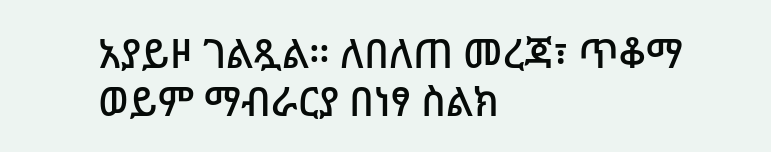አያይዞ ገልጿል። ለበለጠ መረጃ፣ ጥቆማ ወይም ማብራርያ በነፃ ስልክ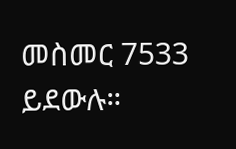መስመር 7533 ይደውሉ።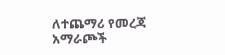ለተጨማሪ የመረጃ አማራጮች